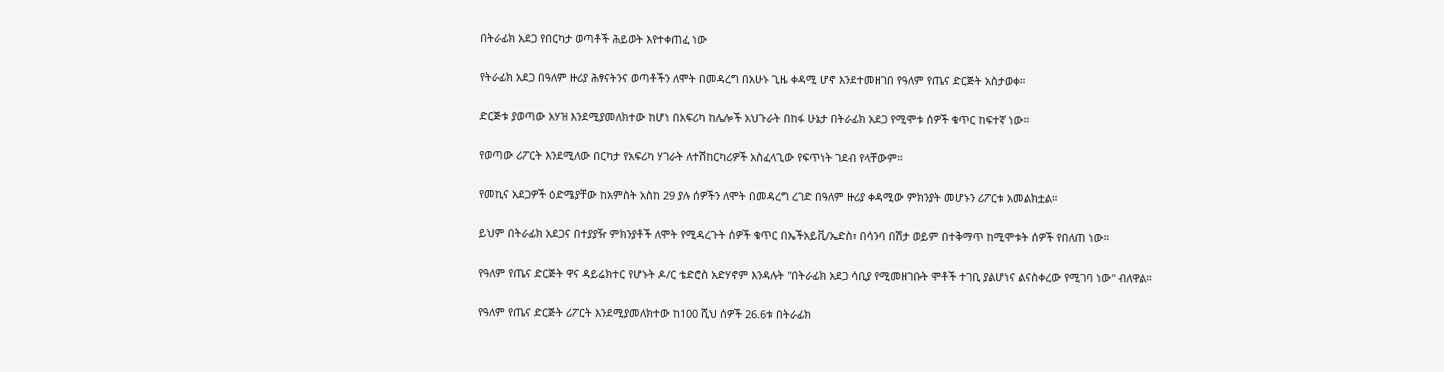በትራፊክ አደጋ የበርካታ ወጣቶች ሕይወት እየተቀጠፈ ነው

የትራፊክ አደጋ በዓለም ዙሪያ ሕፃናትንና ወጣቶችን ለሞት በመዳረግ በአሁኑ ጊዜ ቀዳሚ ሆኖ እንደተመዘገበ የዓለም የጤና ድርጅት አስታወቀ።

ድርጅቱ ያወጣው አሃዝ እንደሚያመለክተው ከሆነ በአፍሪካ ከሌሎች አህጉራት በከፋ ሁኔታ በትራፊክ አደጋ የሚሞቱ ሰዎች ቁጥር ከፍተኛ ነው።

የወጣው ሪፖርት እንደሚለው በርካታ የአፍሪካ ሃገራት ለተሽከርካሪዎች አስፈላጊው የፍጥነት ገደብ የላቸውም።

የመኪና አደጋዎች ዕድሜያቸው ከአምስት አስከ 29 ያሉ ሰዎችን ለሞት በመዳረግ ረገድ በዓለም ዙሪያ ቀዳሚው ምክንያት መሆኑን ሪፖርቱ አመልክቷል።

ይህም በትራፊክ አደጋና በተያያዥ ምክንያቶች ለሞት የሚዳረጉት ሰዎች ቁጥር በኤችአይቪ/ኤድስ፣ በሳንባ በሽታ ወይም በተቅማጥ ከሚሞቱት ሰዎች የበለጠ ነው።

የዓለም የጤና ድርጅት ዋና ዳይሬክተር የሆኑት ዶ/ር ቴድሮስ አድሃኖም እንዳሉት "በትራፊክ አደጋ ሳቢያ የሚመዘገቡት ሞቶች ተገቢ ያልሆነና ልናስቀረው የሚገባ ነው" ብለዋል።

የዓለም የጤና ድርጅት ሪፖርት እንደሚያመለክተው ከ100 ሺህ ሰዎች 26.6ቱ በትራፊክ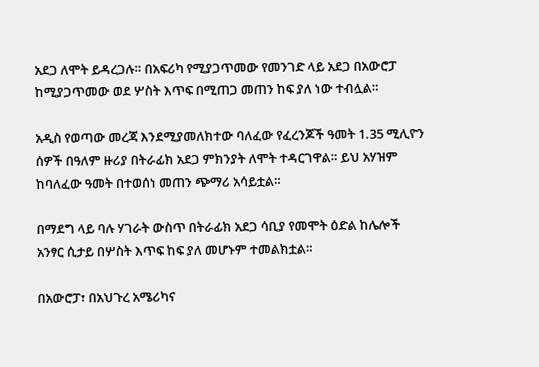አደጋ ለሞት ይዳረጋሉ። በአፍሪካ የሚያጋጥመው የመንገድ ላይ አደጋ በአውሮፓ ከሚያጋጥመው ወደ ሦስት እጥፍ በሚጠጋ መጠን ከፍ ያለ ነው ተብሏል።

አዲስ የወጣው መረጃ እንደሚያመለክተው ባለፈው የፈረንጆች ዓመት 1.35 ሚሊዮን ሰዎች በዓለም ዙሪያ በትራፊክ አደጋ ምክንያት ለሞት ተዳርገዋል። ይህ አሃዝም ከባለፈው ዓመት በተወሰነ መጠን ጭማሪ አሳይቷል።

በማደግ ላይ ባሉ ሃገራት ውስጥ በትራፊክ አደጋ ሳቢያ የመሞት ዕድል ከሌሎች አንፃር ሲታይ በሦስት እጥፍ ከፍ ያለ መሆኑም ተመልክቷል።

በአውሮፓ፣ በአህጉረ አሜሪካና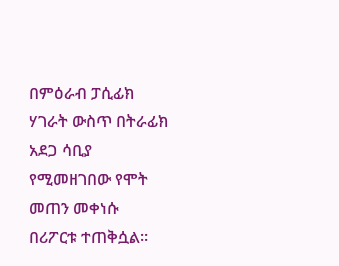በምዕራብ ፓሲፊክ ሃገራት ውስጥ በትራፊክ አደጋ ሳቢያ የሚመዘገበው የሞት መጠን መቀነሱ በሪፖርቱ ተጠቅሷል።